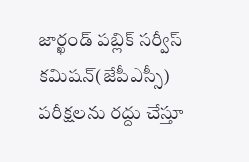జార్ఖండ్ పబ్లిక్ సర్వీస్ కమిషన్(జేపీఎస్సీ) పరీక్షలను రద్దు చేస్తూ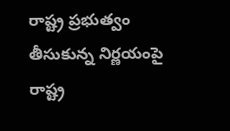రాష్ట్ర ప్రభుత్వం తీసుకున్న నిర్ణయంపై రాష్ట్ర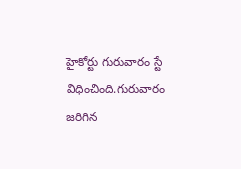హైకోర్టు గురువారం స్టే విధించింది.గురువారం జరిగిన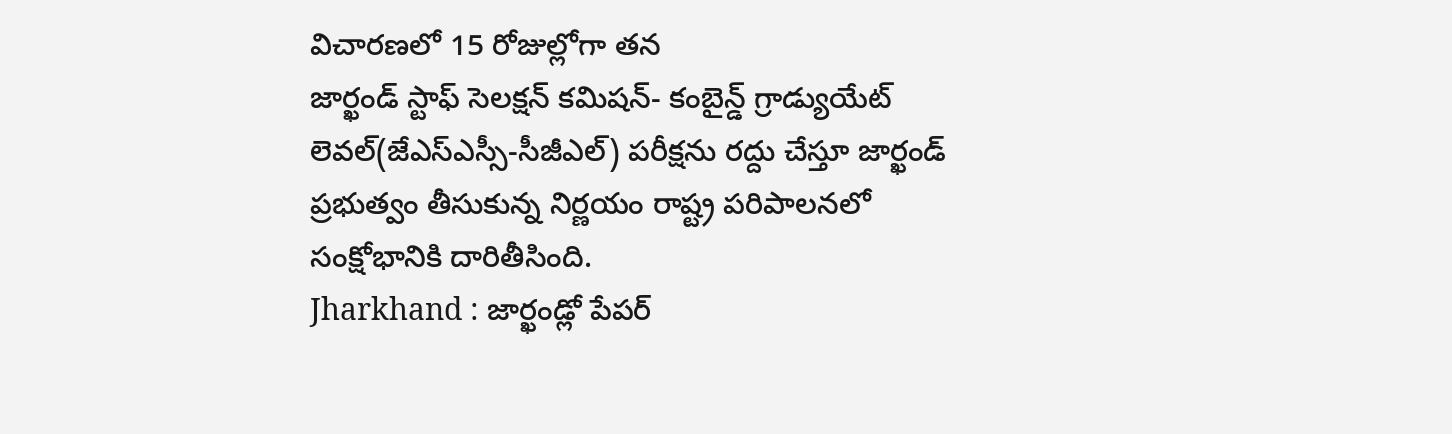విచారణలో 15 రోజుల్లోగా తన
జార్ఖండ్ స్టాఫ్ సెలక్షన్ కమిషన్- కంబైన్డ్ గ్రాడ్యుయేట్ లెవల్(జేఎస్ఎస్సీ-సీజీఎల్) పరీక్షను రద్దు చేస్తూ జార్ఖండ్ ప్రభుత్వం తీసుకున్న నిర్ణయం రాష్ట్ర పరిపాలనలో సంక్షోభానికి దారితీసింది.
Jharkhand : జార్ఖండ్లో పేపర్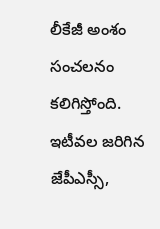లీకేజీ అంశం సంచలనం కలిగిస్తోంది. ఇటీవల జరిగిన జేపీఎస్సీ,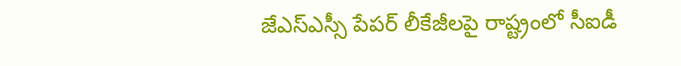జేఎస్ఎస్సీ పేపర్ లీకేజీలపై రాష్ట్రంలో సీఐడీ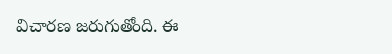విచారణ జరుగుతోంది. ఈ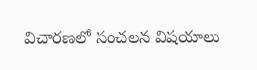విచారణలో సంచలన విషయాలు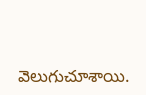వెలుగుచూశాయి.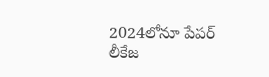2024లోనూ పేపర్ లీకేజ